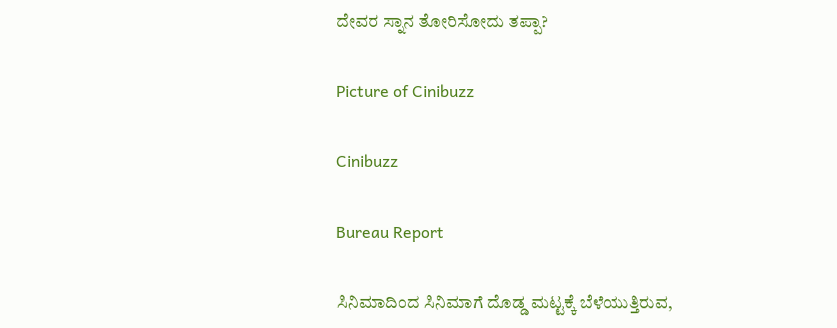ದೇವರ ಸ್ನಾನ ತೋರಿಸೋದು ತಪ್ಪಾ?

Picture of Cinibuzz

Cinibuzz

Bureau Report

ಸಿನಿಮಾದಿಂದ ಸಿನಿಮಾಗೆ ದೊಡ್ಡ ಮಟ್ಟಕ್ಕೆ ಬೆಳೆಯುತ್ತಿರುವ,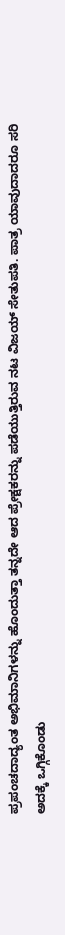ಪ್ರಪಂಚದಾದ್ಯಂತ ಅಭಿಮಾನಿಗಳನ್ನು ಹೊಂದುತ್ತಾ ತನ್ನದೇ ಆದ ಪ್ರೇಕ್ಷಕರನ್ನು ಪಡೆಯುತ್ತಿರುವ ನಟ ವಿಜಯ್ ಸೇತುಪತಿ. ಪಾತ್ರ ಯಾವುದಾದರೂ ಸರಿ ಅದಕ್ಕೆ ಒಗ್ಗಿಕೊಂಡು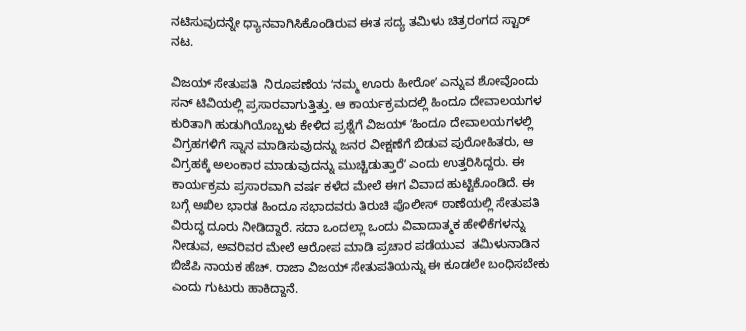ನಟಿಸುವುದನ್ನೇ ಧ್ಯಾನವಾಗಿಸಿಕೊಂಡಿರುವ ಈತ ಸದ್ಯ ತಮಿಳು ಚಿತ್ರರಂಗದ ಸ್ಟಾರ್‌ ನಟ.

ವಿಜಯ್‌ ಸೇತುಪತಿ  ನಿರೂಪಣೆಯ ʻನಮ್ಮ ಊರು ಹೀರೋʼ ಎನ್ನುವ ಶೋವೊಂದು ಸನ್‌ ಟಿವಿಯಲ್ಲಿ ಪ್ರಸಾರವಾಗುತ್ತಿತ್ತು. ಆ ಕಾರ್ಯಕ್ರಮದಲ್ಲಿ ಹಿಂದೂ ದೇವಾಲಯಗಳ ಕುರಿತಾಗಿ ಹುಡುಗಿಯೊಬ್ಬಳು ಕೇಳಿದ ಪ್ರಶ್ನೆಗೆ ವಿಜಯ್‌ ʻಹಿಂದೂ ದೇವಾಲಯಗಳಲ್ಲಿ ವಿಗ್ರಹಗಳಿಗೆ ಸ್ನಾನ ಮಾಡಿಸುವುದನ್ನು ಜನರ ವೀಕ್ಷಣೆಗೆ ಬಿಡುವ ಪುರೋಹಿತರು, ಆ ವಿಗ್ರಹಕ್ಕೆ ಅಲಂಕಾರ ಮಾಡುವುದನ್ನು ಮುಚ್ಚಿಡುತ್ತಾರೆʼ ಎಂದು ಉತ್ತರಿಸಿದ್ದರು. ಈ ಕಾರ್ಯಕ್ರಮ ಪ್ರಸಾರವಾಗಿ ವ‍ರ್ಷ ಕಳೆದ ಮೇಲೆ ಈಗ ವಿವಾದ ಹುಟ್ಟಿಕೊಂಡಿದೆ. ಈ ಬಗ್ಗೆ ಅಖಿಲ ಭಾರತ ಹಿಂದೂ ಸಭಾದವರು ತಿರುಚಿ ಪೊಲೀಸ್‌ ಠಾಣೆಯಲ್ಲಿ ಸೇತುಪತಿ ವಿರುದ್ಧ ದೂರು ನೀಡಿದ್ದಾರೆ. ಸದಾ ಒಂದಲ್ಲಾ ಒಂದು ವಿವಾದಾತ್ಮಕ ಹೇಳಿಕೆಗಳನ್ನು ನೀಡುವ, ಅವರಿವರ ಮೇಲೆ ಆರೋಪ ಮಾಡಿ ಪ್ರಚಾರ ಪಡೆಯುವ  ತಮಿಳುನಾಡಿನ ಬಿಜೆಪಿ ನಾಯಕ ಹೆಚ್. ರಾಜಾ ವಿಜಯ್‌ ಸೇತುಪತಿಯನ್ನು ಈ ಕೂಡಲೇ ಬಂಧಿಸಬೇಕು ಎಂದು ಗುಟುರು ಹಾಕಿದ್ದಾನೆ.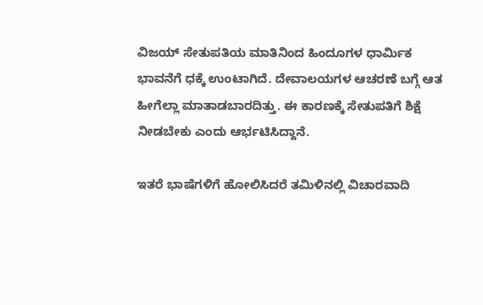ವಿಜಯ್‌ ಸೇತುಪತಿಯ ಮಾತಿನಿಂದ ಹಿಂದೂಗಳ ಧಾರ್ಮಿಕ ಭಾವನೆಗೆ ಧಕ್ಕೆ ಉಂಟಾಗಿದೆ. ದೇವಾಲಯಗಳ ಆಚರಣೆ ಬಗ್ಗೆ ಆತ ಹೀಗೆಲ್ಲಾ ಮಾತಾಡಬಾರದಿತ್ತು. ಈ ಕಾರಣಕ್ಕೆ ಸೇತುಪತಿಗೆ ಶಿಕ್ಷೆ ನೀಡಬೇಕು ಎಂದು ಆರ್ಭಟಿಸಿದ್ದಾನೆ.

ಇತರೆ ಭಾಷೆಗಳಿಗೆ ಹೋಲಿಸಿದರೆ ತಮಿಳಿನಲ್ಲಿ ವಿಚಾರವಾದಿ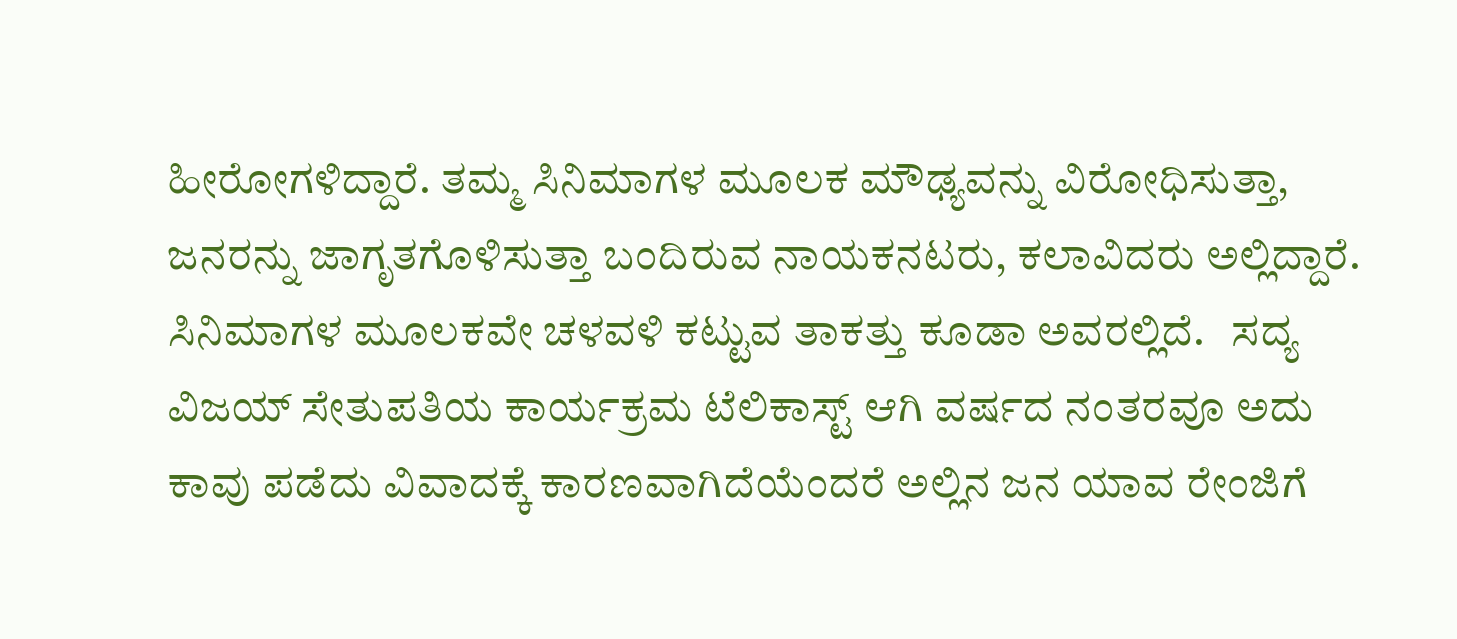ಹೀರೋಗಳಿದ್ದಾರೆ. ತಮ್ಮ ಸಿನಿಮಾಗಳ ಮೂಲಕ ಮೌಢ್ಯವನ್ನು ವಿರೋಧಿಸುತ್ತಾ, ಜನರನ್ನು ಜಾಗೃತಗೊಳಿಸುತ್ತಾ ಬಂದಿರುವ ನಾಯಕನಟರು, ಕಲಾವಿದರು ಅಲ್ಲಿದ್ದಾರೆ. ಸಿನಿಮಾಗಳ ಮೂಲಕವೇ ಚಳವಳಿ ಕಟ್ಟುವ ತಾಕತ್ತು ಕೂಡಾ ಅವರಲ್ಲಿದೆ.   ಸದ್ಯ ವಿಜಯ್‌ ಸೇತುಪತಿಯ ಕಾರ್ಯಕ್ರಮ ಟೆಲಿಕಾಸ್ಟ್‌ ಆಗಿ ವರ್ಷದ ನಂತರವೂ ಅದು ಕಾವು ಪಡೆದು ವಿವಾದಕ್ಕೆ ಕಾರಣವಾಗಿದೆಯೆಂದರೆ ಅಲ್ಲಿನ ಜನ ಯಾವ ರೇಂಜಿಗೆ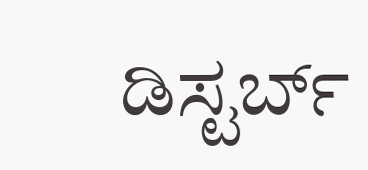ಡಿಸ್ಟರ್ಬ್‌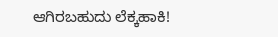ಆಗಿರಬಹುದು ಲೆಕ್ಕಹಾಕಿ!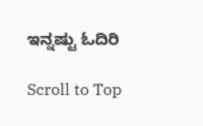ಇನ್ನಷ್ಟು ಓದಿರಿ

Scroll to Top